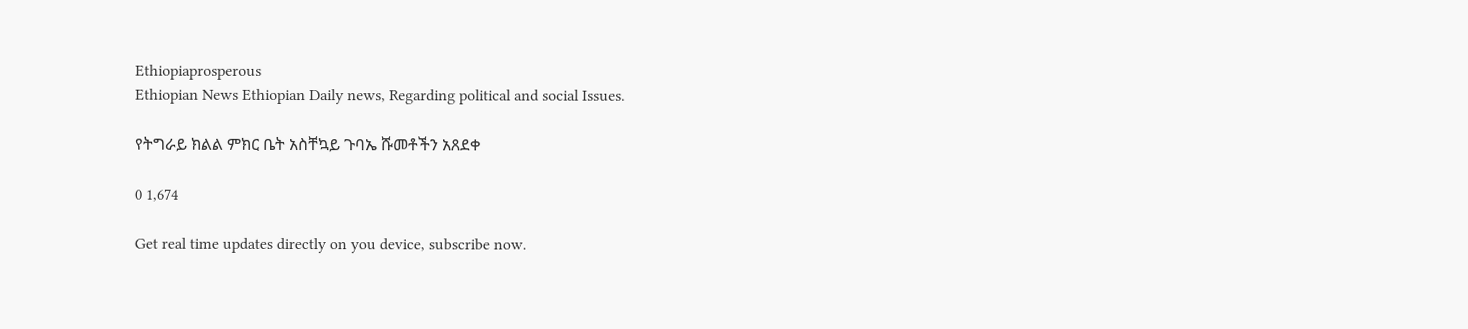Ethiopiaprosperous
Ethiopian News Ethiopian Daily news, Regarding political and social Issues.

የትግራይ ክልል ምክር ቤት አስቸኳይ ጉባኤ ሹመቶችን አጸደቀ

0 1,674

Get real time updates directly on you device, subscribe now.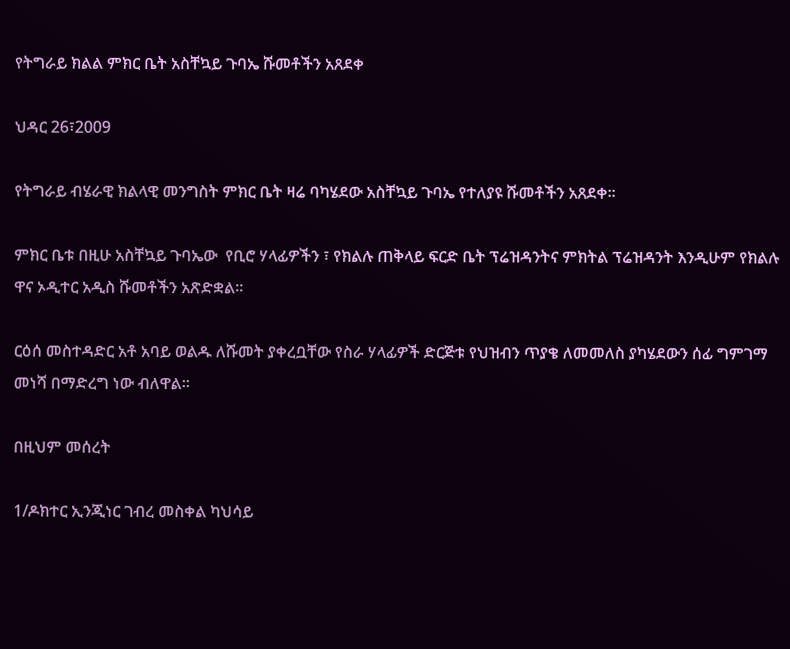የትግራይ ክልል ምክር ቤት አስቸኳይ ጉባኤ ሹመቶችን አጸደቀ

ህዳር 26፣2009

የትግራይ ብሄራዊ ክልላዊ መንግስት ምክር ቤት ዛሬ ባካሄደው አስቸኳይ ጉባኤ የተለያዩ ሹመቶችን አጸደቀ፡፡

ምክር ቤቱ በዚሁ አስቸኳይ ጉባኤው  የቢሮ ሃላፊዎችን ፣ የክልሉ ጠቅላይ ፍርድ ቤት ፕሬዝዳንትና ምክትል ፕሬዝዳንት እንዲሁም የክልሉ ዋና ኦዲተር አዲስ ሹመቶችን አጽድቋል፡፡

ርዕሰ መስተዳድር አቶ አባይ ወልዱ ለሹመት ያቀረቧቸው የስራ ሃላፊዎች ድርጅቱ የህዝብን ጥያቄ ለመመለስ ያካሄደውን ሰፊ ግምገማ መነሻ በማድረግ ነው ብለዋል፡፡

በዚህም መሰረት

1/ዶክተር ኢንጂነር ገብረ መስቀል ካህሳይ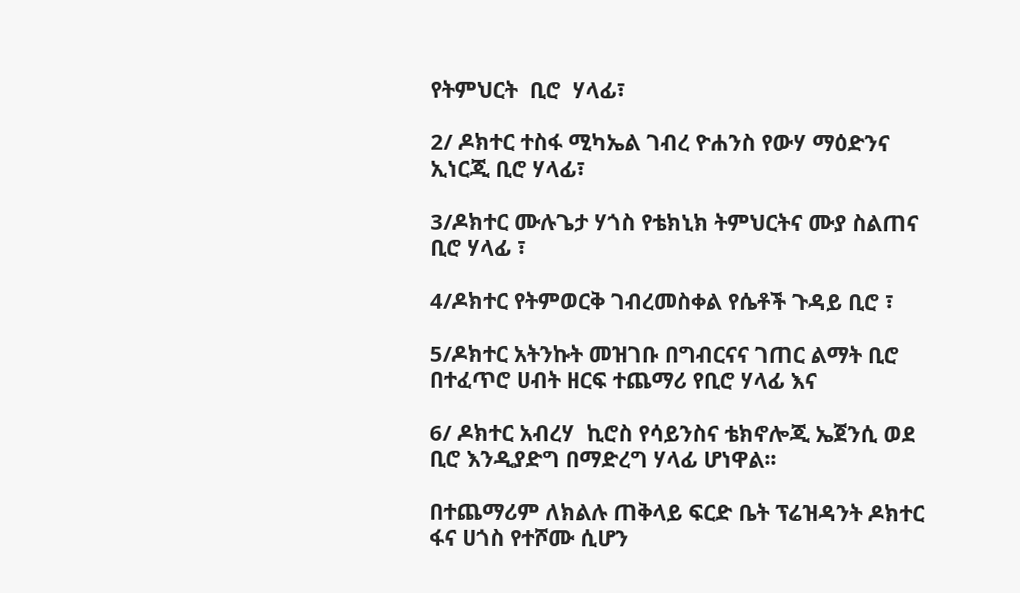የትምህርት  ቢሮ  ሃላፊ፣

2/ ዶክተር ተስፋ ሚካኤል ገብረ ዮሐንስ የውሃ ማዕድንና ኢነርጂ ቢሮ ሃላፊ፣

3/ዶክተር ሙሉጌታ ሃጎስ የቴክኒክ ትምህርትና ሙያ ስልጠና ቢሮ ሃላፊ ፣

4/ዶክተር የትምወርቅ ገብረመስቀል የሴቶች ጉዳይ ቢሮ ፣

5/ዶክተር አትንኩት መዝገቡ በግብርናና ገጠር ልማት ቢሮ በተፈጥሮ ሀብት ዘርፍ ተጨማሪ የቢሮ ሃላፊ እና

6/ ዶክተር አብረሃ  ኪሮስ የሳይንስና ቴክኖሎጂ ኤጀንሲ ወደ ቢሮ እንዲያድግ በማድረግ ሃላፊ ሆነዋል፡፡

በተጨማሪም ለክልሉ ጠቅላይ ፍርድ ቤት ፕሬዝዳንት ዶክተር ፋና ሀጎስ የተሾሙ ሲሆን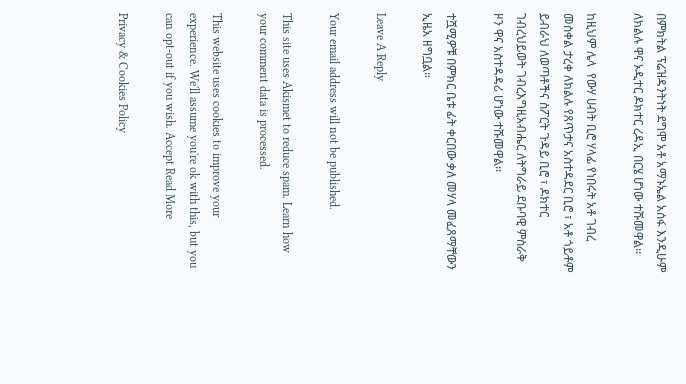በምክትል ፕሬዝዳንትነት ደግሞ አቶ አማኑኤል አሰፋ እንዲሁም ለክልሉ ዋና ኦዲተር ዶክተር ረዳኢ በርሄ ሆነው ተሹመዋል፡፡

ከዚህም ሌላ  የውሃ ሀብት ቢሮ ሃላፊ የነበሩት አቶ ገብረ መስቀል ታረቀ ለክልሉ የጸጥታና አስተዳደር ቢሮ ፣ አቶ ጎይቶም ይብራህ ለወጣቶችና ስፖርት ጉዳይ ቢሮ ፣ ዶክተር ገብረህይወት ገብረእግዚአብሔር ለትግራይ ደቡባዊ ምስራቅ ዞን ዋና አስተዳዳሪ ሆነው ተሹመዋል፡፡

ተሿሚዎቹ በምክር ቤቱ ፊት ቀርበው ቃለ መሃላ መፈጸማቸውን ኢዜአ ዘግቧል።

Leave A Reply

Your email address will not be published.

This site uses Akismet to reduce spam. Learn how your comment data is processed.

This website uses cookies to improve your experience. We'll assume you're ok with this, but you can opt-out if you wish. Accept Read More

Privacy & Cookies Policy